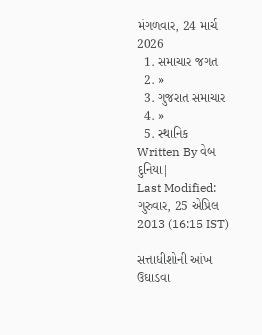મંગળવાર, 24 માર્ચ 2026
  1. સમાચાર જગત
  2. »
  3. ગુજરાત સમાચાર
  4. »
  5. સ્થાનિક
Written By વેબ દુનિયા|
Last Modified: ગુરુવાર, 25 એપ્રિલ 2013 (16:15 IST)

સત્તાધીશોની આંખ ઉઘાડવા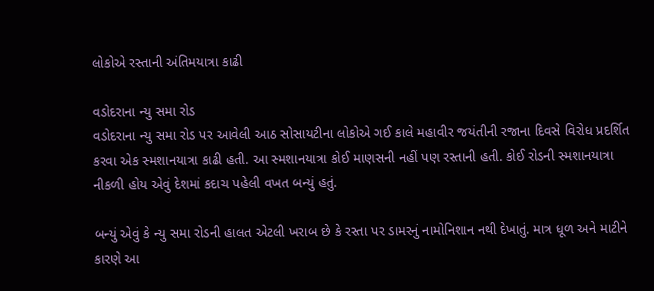લોકોએ રસ્‍તાની અંતિમયાત્રા કાઢી

વડોદરાના ન્યુ સમા રોડ
વડોદરાના ન્‍યુ સમા રોડ પર આવેલી આઠ સોસાયટીના લોકોએ ગઈ કાલે મહાવીર જયંતીની રજાના દિવસે વિરોધ પ્રદર્શિત કરવા એક સ્‍મશાનયાત્રા કાઢી હતી. આ સ્‍મશાનયાત્રા કોઈ માણસની નહીં પણ રસ્‍તાની હતી. કોઈ રોડની સ્‍મશાનયાત્રા નીકળી હોય એવું દેશમાં કદાચ પહેલી વખત બન્‍યું હતું.

બન્‍યું એવું કે ન્‍યુ સમા રોડની હાલત એટલી ખરાબ છે કે રસ્‍તા પર ડામરનું નામોનિશાન નથી દેખાતું. માત્ર ધૂળ અને માટીને કારણે આ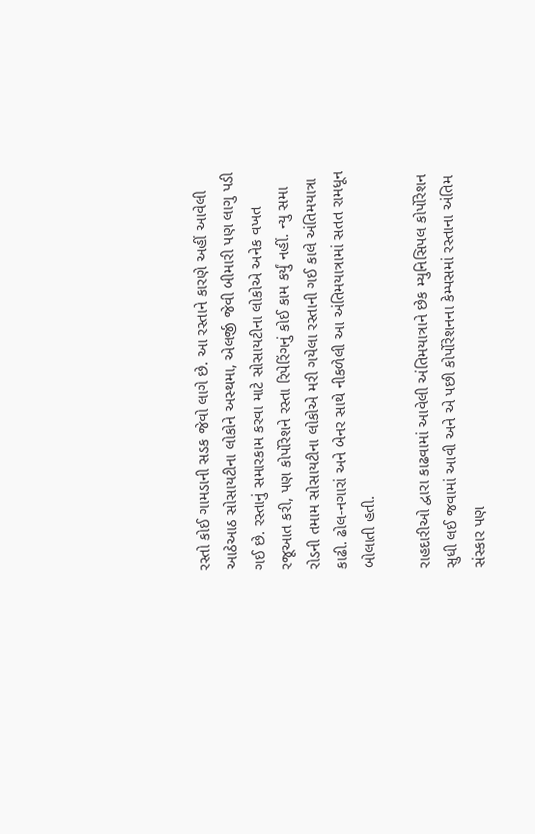રસ્‍તો કોઈ ગામડાની સડક જેવો લાગે છે. આ રસ્‍તાને કારણે અહીં આવેલી આઠેઆઠ સોસાયટીના લોકોને અસ્‍થમા, એલર્જી જેવી બીમારી પણ લાગુ પડી ગઈ છે. રસ્‍તાનું સમારકામ કરવા માટે સોસાયટીના લોકોએ અનેક વખત રજૂઆત કરી, પણ કોર્પોરેશને રસ્‍તા રિપેરિંગનું કોઈ કામ કર્યું નહીં. ન્‍યુ સમા રોડની તમામ સોસાયટીના લોકોએ મરી ગયેલા રસ્‍તાની ગઈ કાલે અંતિમયાત્રા કાઢી. ઢોલ-નગારાં અને બેનર સાથે નીકળેલી આ અંતિમયાત્રામાં સતત રામધૂન બોલાતી હતી.

રાહદારીઓ દ્વારા કાઢવામાં આવેલી અંતિમયાત્રાને છેક મ્‍યુનિસિપલ કોર્પોરેશન સુધી લઈ જવામાં આવી અને એ પછી કોર્પોરેશનના કેમ્‍પસમાં રસ્‍તાના અંતિમ સંસ્‍કાર પણ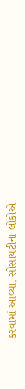કરવામાં આવ્‍યા. સોસાયટીના લોકોએ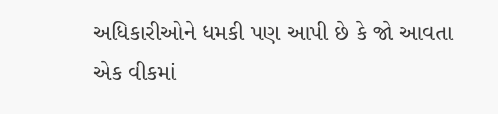અધિકારીઓને ધમકી પણ આપી છે કે જો આવતા એક વીકમાં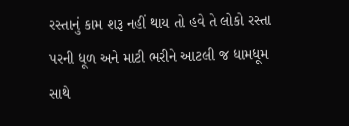રસ્‍તાનું કામ શરૂ નહીં થાય તો હવે તે લોકો રસ્‍તા પરની ધૂળ અને માટી ભરીને આટલી જ ધામધૂમ સાથે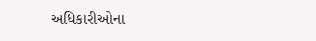અધિકારીઓના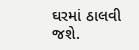ઘરમાં ઠાલવી જશે.